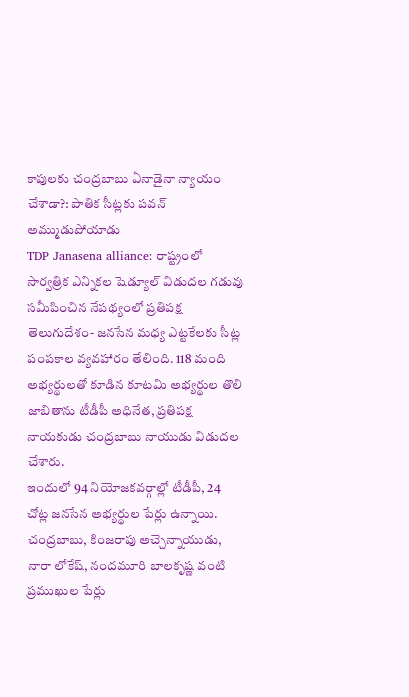కాపులకు చంద్రబాబు ఏనాడైనా న్యాయం చేశాడా?: పాతిక సీట్లకు పవన్ అమ్ముడుపోయాడు
TDP Janasena alliance: రాష్ట్రంలో సార్వత్రిక ఎన్నికల షెడ్యూల్ విడుదల గడువు సమీపించిన నేపథ్యంలో ప్రతిపక్ష తెలుగుదేశం- జనసేన మధ్య ఎట్టకేలకు సీట్ల పంపకాల వ్యవహారం తేలింది. 118 మంది అభ్యర్థులతో కూడిన కూటమి అభ్యర్థుల తొలి జాబితాను టీడీపీ అధినేత, ప్రతిపక్ష నాయకుడు చంద్రబాబు నాయుడు విడుదల చేశారు.
ఇందులో 94 నియోజకవర్గాల్లో టీడీపీ, 24 చోట్ల జనసేన అభ్యర్థుల పేర్లు ఉన్నాయి. చంద్రబాబు, కింజరాపు అచ్చెన్నాయుడు, నారా లోకేష్, నందమూరి బాలకృష్ణ వంటి ప్రముఖుల పేర్లు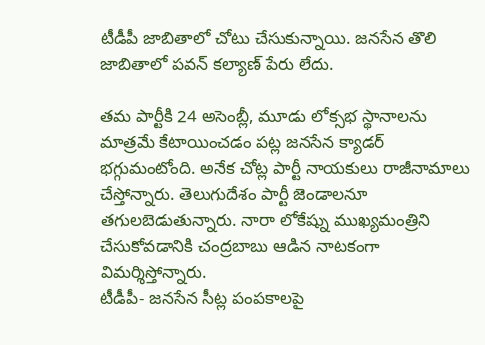టీడీపీ జాబితాలో చోటు చేసుకున్నాయి. జనసేన తొలి జాబితాలో పవన్ కల్యాణ్ పేరు లేదు.

తమ పార్టీకి 24 అసెంబ్లీ, మూడు లోక్సభ స్థానాలను మాత్రమే కేటాయించడం పట్ల జనసేన క్యాడర్ భగ్గుమంటోంది. అనేక చోట్ల పార్టీ నాయకులు రాజీనామాలు చేస్తోన్నారు. తెలుగుదేశం పార్టీ జెండాలనూ తగులబెడుతున్నారు. నారా లోకేష్ను ముఖ్యమంత్రిని చేసుకోవడానికి చంద్రబాబు ఆడిన నాటకంగా విమర్శిస్తోన్నారు.
టీడీపీ- జనసేన సీట్ల పంపకాలపై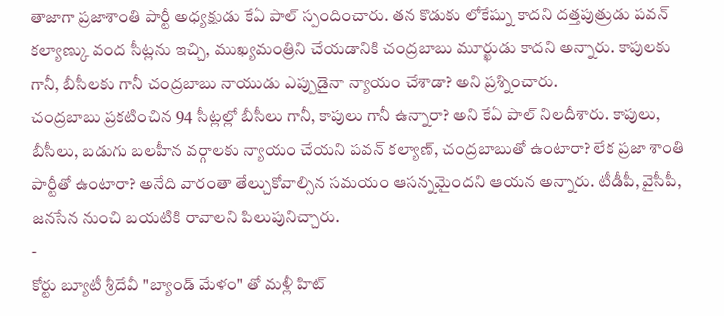తాజాగా ప్రజాశాంతి పార్టీ అధ్యక్షుడు కేఏ పాల్ స్పందించారు. తన కొడుకు లోకేష్ను కాదని దత్తపుత్రుడు పవన్ కల్యాణ్కు వంద సీట్లను ఇచ్చి, ముఖ్యమంత్రిని చేయడానికి చంద్రబాబు మూర్ఖుడు కాదని అన్నారు. కాపులకు గానీ, బీసీలకు గానీ చంద్రబాబు నాయుడు ఎప్పుడైనా న్యాయం చేశాడా? అని ప్రశ్నించారు.
చంద్రబాబు ప్రకటించిన 94 సీట్లల్లో బీసీలు గానీ, కాపులు గానీ ఉన్నారా? అని కేఏ పాల్ నిలదీశారు. కాపులు, బీసీలు, బడుగు బలహీన వర్గాలకు న్యాయం చేయని పవన్ కల్యాణ్, చంద్రబాబుతో ఉంటారా? లేక ప్రజా శాంతి పార్టీతో ఉంటారా? అనేది వారంతా తేల్చుకోవాల్సిన సమయం ఆసన్నమైందని ఆయన అన్నారు. టీడీపీ, వైసీపీ, జనసేన నుంచి బయటికి రావాలని పిలుపునిచ్చారు.
-
కోర్టు బ్యూటీ శ్రీదేవీ "బ్యాండ్ మేళం" తో మళ్లీ హిట్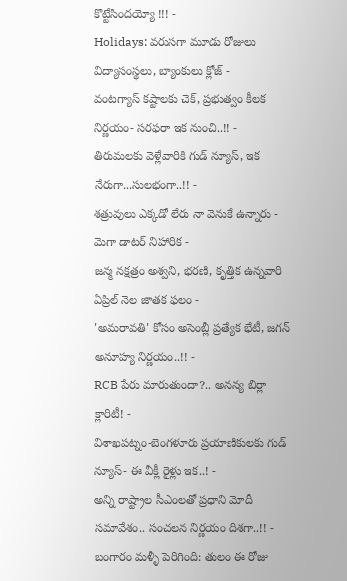కొట్టేసిందయ్యో !!! -
Holidays: వరుసగా మూడు రోజులు విద్యాసంస్థలు, బ్యాంకులు క్లోజ్ -
వంటగ్యాస్ కష్టాలకు చెక్, ప్రభుత్వం కీలక నిర్ణయం- సరఫరా ఇక నుంచి..!! -
తిరుమలకు వెళ్లేవారికి గుడ్ న్యూస్, ఇక నేరుగా...సులభంగా..!! -
శత్రువులు ఎక్కడో లేరు నా వెనుకే ఉన్నారు - మెగా డాటర్ నిహారిక -
జన్మ నక్షత్రం అశ్వని, భరణి, కృత్తిక ఉన్నవారి ఏప్రిల్ నెల జాతక ఫలం -
'అమరావతి' కోసం అసెంబ్లీ ప్రత్యేక భేటీ, జగన్ అనూహ్య నిర్ణయం..!! -
RCB పేరు మారుతుందా?.. అనన్య బిర్లా క్లారిటీ! -
విశాఖపట్నం-బెంగళూరు ప్రయాణికులకు గుడ్ న్యూస్- ఈ వీక్లీ రైళ్లు ఇక..! -
అన్ని రాష్ట్రాల సీఎంలతో ప్రధాని మోదీ సమావేశం.. సంచలన నిర్ణయం దిశగా..!! -
బంగారం మళ్ళీ పెరిగింది: తులం ఈ రోజు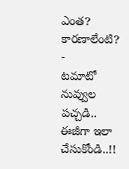ఎంత? కారణాలేంటి? -
టమాటో నువ్వుల పచ్చడి.. ఈజీగా ఇలా చేసుకోండి..!!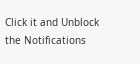Click it and Unblock the Notifications